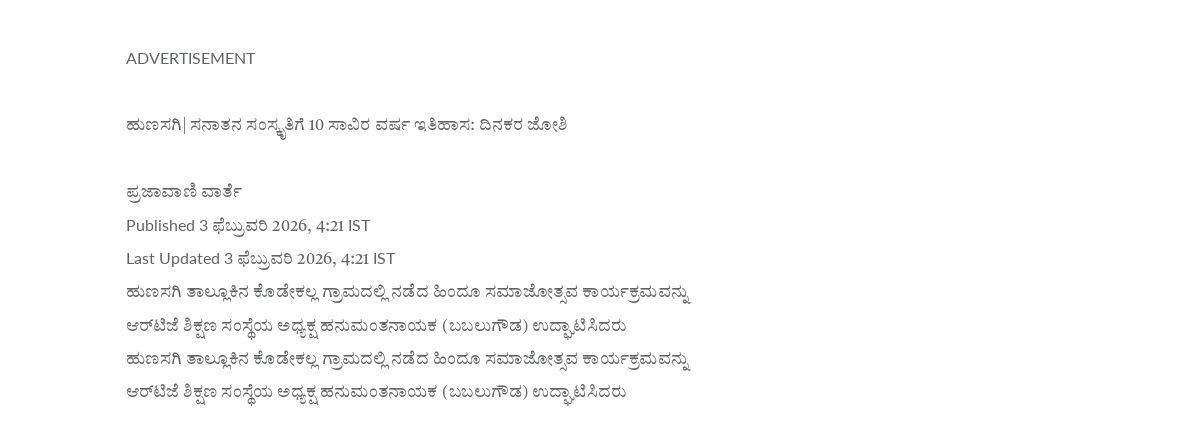ADVERTISEMENT

ಹುಣಸಗಿ| ಸನಾತನ ಸಂಸ್ಕೃತಿಗೆ 10 ಸಾವಿರ ವರ್ಷ ಇತಿಹಾಸ: ದಿನಕರ ಜೋಶಿ

ಪ್ರಜಾವಾಣಿ ವಾರ್ತೆ
Published 3 ಫೆಬ್ರುವರಿ 2026, 4:21 IST
Last Updated 3 ಫೆಬ್ರುವರಿ 2026, 4:21 IST
ಹುಣಸಗಿ ತಾಲ್ಲೂಕಿನ ಕೊಡೇಕಲ್ಲ ಗ್ರಾಮದಲ್ಲಿ ನಡೆದ ಹಿಂದೂ ಸಮಾಜೋತ್ಸವ ಕಾರ್ಯಕ್ರಮವನ್ನು ಆರ್‌ಟಿಜೆ ಶಿಕ್ಷಣ ಸಂಸ್ಥೆಯ ಅಧ್ಯಕ್ಷ ಹನುಮಂತನಾಯಕ (ಬಬಲುಗೌಡ) ಉದ್ಘಾಟಿಸಿದರು
ಹುಣಸಗಿ ತಾಲ್ಲೂಕಿನ ಕೊಡೇಕಲ್ಲ ಗ್ರಾಮದಲ್ಲಿ ನಡೆದ ಹಿಂದೂ ಸಮಾಜೋತ್ಸವ ಕಾರ್ಯಕ್ರಮವನ್ನು ಆರ್‌ಟಿಜೆ ಶಿಕ್ಷಣ ಸಂಸ್ಥೆಯ ಅಧ್ಯಕ್ಷ ಹನುಮಂತನಾಯಕ (ಬಬಲುಗೌಡ) ಉದ್ಘಾಟಿಸಿದರು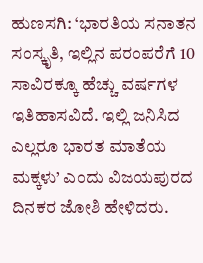ಹುಣಸಗಿ: ‘ಭಾರತಿಯ ಸನಾತನ ಸಂಸ್ಕೃತಿ, ಇಲ್ಲಿನ ಪರಂಪರೆಗೆ 10 ಸಾವಿರಕ್ಕೂ ಹೆಚ್ಚು ವರ್ಷಗಳ ಇತಿಹಾಸವಿದೆ. ಇಲ್ಲಿ ಜನಿಸಿದ ಎಲ್ಲರೂ ಭಾರತ ಮಾತೆಯ ಮಕ್ಕಳು’ ಎಂದು ವಿಜಯಪುರದ ದಿನಕರ ಜೋಶಿ ಹೇಳಿದರು.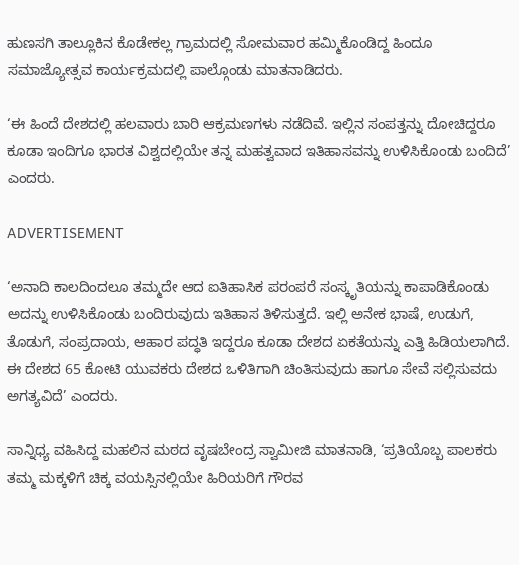ಹುಣಸಗಿ ತಾಲ್ಲೂಕಿನ ಕೊಡೇಕಲ್ಲ ಗ್ರಾಮದಲ್ಲಿ ಸೋಮವಾರ ಹಮ್ಮಿಕೊಂಡಿದ್ದ ಹಿಂದೂ ಸಮಾಜ್ಯೋತ್ಸವ ಕಾರ್ಯಕ್ರಮದಲ್ಲಿ ಪಾಲ್ಗೊಂಡು ಮಾತನಾಡಿದರು.

‘ಈ ಹಿಂದೆ ದೇಶದಲ್ಲಿ ಹಲವಾರು ಬಾರಿ ಆಕ್ರಮಣಗಳು ನಡೆದಿವೆ. ಇಲ್ಲಿನ ಸಂಪತ್ತನ್ನು ದೋಚಿದ್ದರೂ ಕೂಡಾ ಇಂದಿಗೂ ಭಾರತ ವಿಶ್ವದಲ್ಲಿಯೇ ತನ್ನ ಮಹತ್ವವಾದ ಇತಿಹಾಸವನ್ನು ಉಳಿಸಿಕೊಂಡು ಬಂದಿದೆ’ ಎಂದರು.

ADVERTISEMENT

‘ಅನಾದಿ ಕಾಲದಿಂದಲೂ ತಮ್ಮದೇ ಆದ ಐತಿಹಾಸಿಕ ಪರಂಪರೆ ಸಂಸ್ಕೃತಿಯನ್ನು ಕಾಪಾಡಿಕೊಂಡು ಅದನ್ನು ಉಳಿಸಿಕೊಂಡು ಬಂದಿರುವುದು ಇತಿಹಾಸ ತಿಳಿಸುತ್ತದೆ. ಇಲ್ಲಿ ಅನೇಕ ಭಾಷೆ, ಉಡುಗೆ, ತೊಡುಗೆ, ಸಂಪ್ರದಾಯ, ಆಹಾರ ಪದ್ಧತಿ ಇದ್ದರೂ ಕೂಡಾ ದೇಶದ ಏಕತೆಯನ್ನು ಎತ್ತಿ ಹಿಡಿಯಲಾಗಿದೆ. ಈ ದೇಶದ 65 ಕೋಟಿ ಯುವಕರು ದೇಶದ ಒಳಿತಿಗಾಗಿ ಚಿಂತಿಸುವುದು ಹಾಗೂ ಸೇವೆ ಸಲ್ಲಿಸುವದು ಅಗತ್ಯವಿದೆ’ ಎಂದರು.

ಸಾನ್ನಿಧ್ಯ ವಹಿಸಿದ್ದ ಮಹಲಿನ ಮಠದ ವೃಷಬೇಂದ್ರ ಸ್ವಾಮೀಜಿ ಮಾತನಾಡಿ, ‘ಪ್ರತಿಯೊಬ್ಬ ಪಾಲಕರು ತಮ್ಮ ಮಕ್ಕಳಿಗೆ ಚಿಕ್ಕ ವಯಸ್ಸಿನಲ್ಲಿಯೇ ಹಿರಿಯರಿಗೆ ಗೌರವ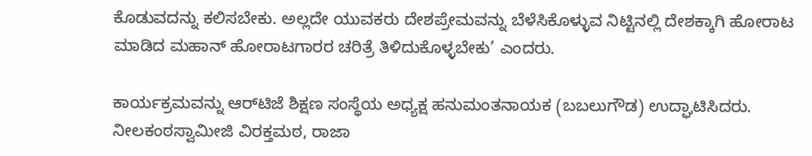ಕೊಡುವದನ್ನು ಕಲಿಸಬೇಕು. ಅಲ್ಲದೇ ಯುವಕರು ದೇಶಪ್ರೇಮವನ್ನು ಬೆಳೆಸಿಕೊಳ್ಳುವ ನಿಟ್ಟಿನಲ್ಲಿ ದೇಶಕ್ಕಾಗಿ ಹೋರಾಟ ಮಾಡಿದ ಮಹಾನ್‌ ಹೋರಾಟಗಾರರ ಚರಿತ್ರೆ ತಿಳಿದುಕೊಳ್ಳಬೇಕು’ ಎಂದರು.

ಕಾರ್ಯಕ್ರಮವನ್ನು ಆರ್‌ಟಿಜೆ ಶಿಕ್ಷಣ ಸಂಸ್ಥೆಯ ಅಧ್ಯಕ್ಷ ಹನುಮಂತನಾಯಕ (ಬಬಲುಗೌಡ) ಉದ್ಘಾಟಿಸಿದರು. ನೀಲಕಂಠಸ್ವಾಮೀಜಿ ವಿರಕ್ತಮಠ, ರಾಜಾ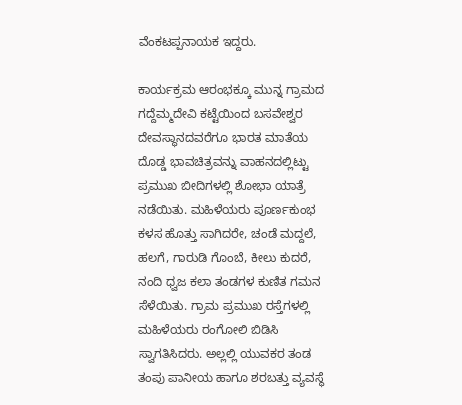ವೆಂಕಟಪ್ಪನಾಯಕ ಇದ್ದರು.

ಕಾರ್ಯಕ್ರಮ ಆರಂಭಕ್ಕೂ ಮುನ್ನ ಗ್ರಾಮದ ಗದ್ದೆಮ್ಮದೇವಿ ಕಟ್ಟೆಯಿಂದ ಬಸವೇಶ್ವರ ದೇವಸ್ಥಾನದವರೆಗೂ ಭಾರತ ಮಾತೆಯ ದೊಡ್ಡ ಭಾವಚಿತ್ರವನ್ನು ವಾಹನದಲ್ಲಿಟ್ಟು ಪ್ರಮುಖ ಬೀದಿಗಳಲ್ಲಿ ಶೋಭಾ ಯಾತ್ರೆ ನಡೆಯಿತು. ಮಹಿಳೆಯರು ಪೂರ್ಣಕುಂಭ ಕಳಸ ಹೊತ್ತು ಸಾಗಿದರೇ, ಚಂಡೆ ಮದ್ದಲೆ, ಹಲಗೆ, ಗಾರುಡಿ ಗೊಂಬೆ, ಕೀಲು ಕುದರೆ, ನಂದಿ ಧ್ವಜ ಕಲಾ ತಂಡಗಳ ಕುಣಿತ ಗಮನ ಸೆಳೆಯಿತು. ಗ್ರಾಮ ಪ್ರಮುಖ ರಸ್ತೆಗಳಲ್ಲಿ ಮಹಿಳೆಯರು ರಂಗೋಲಿ ಬಿಡಿಸಿ ಸ್ವಾಗತಿಸಿದರು. ಅಲ್ಲಲ್ಲಿ ಯುವಕರ ತಂಡ ತಂಪು ಪಾನೀಯ ಹಾಗೂ ಶರಬತ್ತು ವ್ಯವಸ್ಥೆ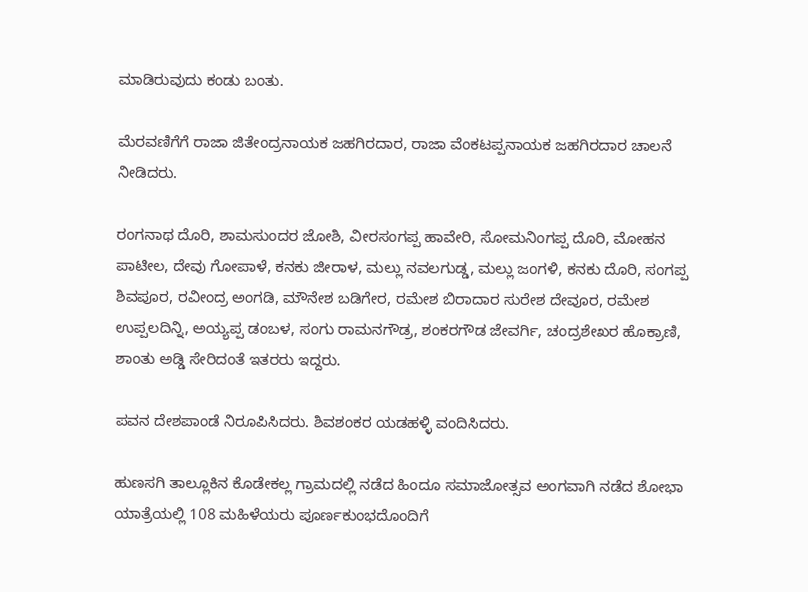ಮಾಡಿರುವುದು ಕಂಡು ಬಂತು.

ಮೆರವಣಿಗೆಗೆ ರಾಜಾ ಜಿತೇಂದ್ರನಾಯಕ ಜಹಗಿರದಾರ, ರಾಜಾ ವೆಂಕಟಪ್ಪನಾಯಕ ಜಹಗಿರದಾರ ಚಾಲನೆ ನೀಡಿದರು.

ರಂಗನಾಥ ದೊರಿ, ಶಾಮಸುಂದರ ಜೋಶಿ, ವೀರಸಂಗಪ್ಪ ಹಾವೇರಿ, ಸೋಮನಿಂಗಪ್ಪ ದೊರಿ, ಮೋಹನ ಪಾಟೀಲ, ದೇವು ಗೋಪಾಳೆ, ಕನಕು ಜೀರಾಳ, ಮಲ್ಲು ನವಲಗುಡ್ಡ, ಮಲ್ಲು ಜಂಗಳಿ, ಕನಕು ದೊರಿ, ಸಂಗಪ್ಪ ಶಿವಪೂರ, ರವೀಂದ್ರ ಅಂಗಡಿ, ಮೌನೇಶ ಬಡಿಗೇರ, ರಮೇಶ ಬಿರಾದಾರ ಸುರೇಶ ದೇವೂರ, ರಮೇಶ ಉಪ್ಪಲದಿನ್ನಿ, ಅಯ್ಯಪ್ಪ ಡಂಬಳ, ಸಂಗು ರಾಮನಗೌಡ್ರ, ಶಂಕರಗೌಡ ಜೇವರ್ಗಿ, ಚಂದ್ರಶೇಖರ ಹೊಕ್ರಾಣಿ, ಶಾಂತು ಅಡ್ಡಿ ಸೇರಿದಂತೆ ಇತರರು ಇದ್ದರು.

ಪವನ ದೇಶಪಾಂಡೆ ನಿರೂಪಿಸಿದರು. ಶಿವಶಂಕರ ಯಡಹಳ್ಳಿ ವಂದಿಸಿದರು.

ಹುಣಸಗಿ ತಾಲ್ಲೂಕಿನ ಕೊಡೇಕಲ್ಲ ಗ್ರಾಮದಲ್ಲಿ ನಡೆದ ಹಿಂದೂ ಸಮಾಜೋತ್ಸವ ಅಂಗವಾಗಿ ನಡೆದ ಶೋಭಾ ಯಾತ್ರೆಯಲ್ಲಿ 108 ಮಹಿಳೆಯರು ಪೂರ್ಣಕುಂಭದೊಂದಿಗೆ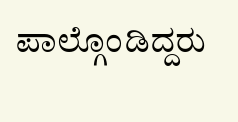ಪಾಲ್ಗೊಂಡಿದ್ದರು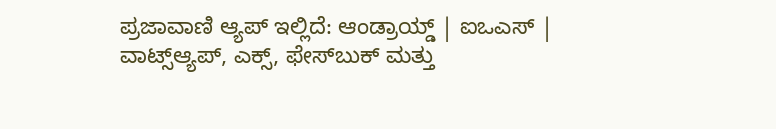ಪ್ರಜಾವಾಣಿ ಆ್ಯಪ್ ಇಲ್ಲಿದೆ: ಆಂಡ್ರಾಯ್ಡ್ | ಐಒಎಸ್ | ವಾಟ್ಸ್ಆ್ಯಪ್, ಎಕ್ಸ್, ಫೇಸ್‌ಬುಕ್ ಮತ್ತು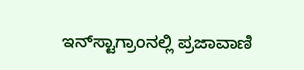ಇನ್‌ಸ್ಟಾಗ್ರಾಂನಲ್ಲಿ ಪ್ರಜಾವಾಣಿ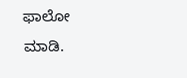ಫಾಲೋ ಮಾಡಿ.